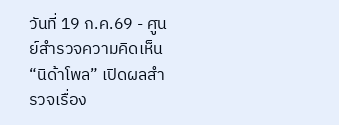วันที่ 19 ก.ค.69 - ศูนย์สำรวจความคิดเห็น “นิด้าโพล” เปิดผลสำรวจเรื่อง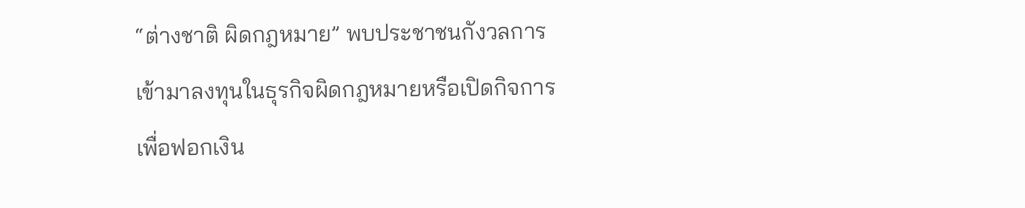“ต่างชาติ ผิดกฎหมาย” พบประชาชนกังวลการเข้ามาลงทุนในธุรกิจผิดกฎหมายหรือเปิดกิจการเพื่อฟอกเงิน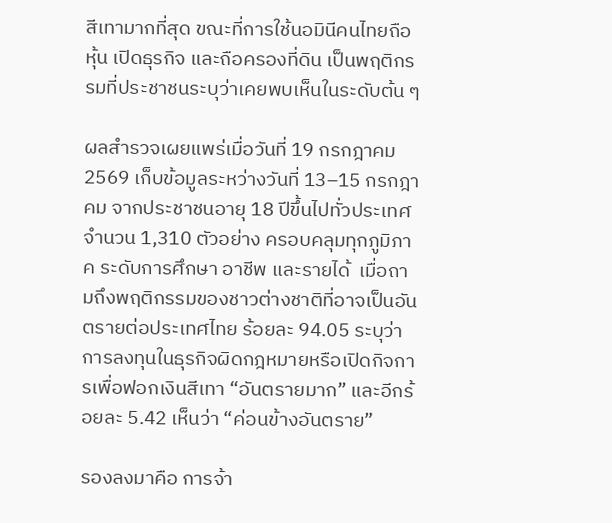สีเทามากที่สุด ขณะที่การใช้นอมินีคนไทยถือหุ้น เปิดธุรกิจ และถือครองที่ดิน เป็นพฤติกรรมที่ประชาชนระบุว่าเคยพบเห็นในระดับต้น ๆ

ผลสำรวจเผยแพร่เมื่อวันที่ 19 กรกฎาคม 2569 เก็บข้อมูลระหว่างวันที่ 13–15 กรกฎาคม จากประชาชนอายุ 18 ปีขึ้นไปทั่วประเทศ จำนวน 1,310 ตัวอย่าง ครอบคลุมทุกภูมิภาค ระดับการศึกษา อาชีพ และรายได้  เมื่อถามถึงพฤติกรรมของชาวต่างชาติที่อาจเป็นอันตรายต่อประเทศไทย ร้อยละ 94.05 ระบุว่า การลงทุนในธุรกิจผิดกฎหมายหรือเปิดกิจการเพื่อฟอกเงินสีเทา “อันตรายมาก” และอีกร้อยละ 5.42 เห็นว่า “ค่อนข้างอันตราย”

รองลงมาคือ การจ้า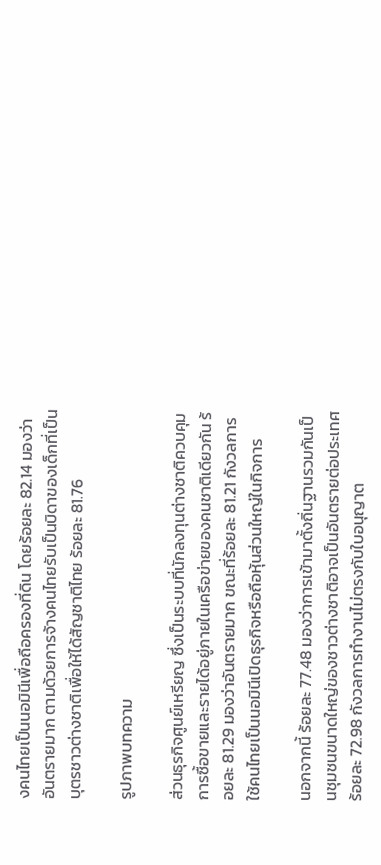งคนไทยเป็นนอมินีเพื่อถือครองที่ดิน โดยร้อยละ 82.14 มองว่าอันตรายมาก ตามด้วยการจ้างคนไทยรับเป็นบิดาของเด็กที่เป็นบุตรชาวต่างชาติเพื่อให้ได้สัญชาติไทย ร้อยละ 81.76

รูปภาพบทความ

ส่วนธุรกิจศูนย์เหรียญ ซึ่งเป็นระบบที่นักลงทุนต่างชาติควบคุมการซื้อขายและรายได้อยู่ภายในเครือข่ายของคนชาติเดียวกัน ร้อยละ 81.29 มองว่าอันตรายมาก ขณะที่ร้อยละ 81.21 กังวลการใช้คนไทยเป็นนอมินีเปิดธุรกิจหรือถือหุ้นส่วนใหญ่ในกิจการ

นอกจากนี้ ร้อยละ 77.48 มองว่าการเข้ามาตั้งถิ่นฐานรวมกันเป็นชุมชนขนาดใหญ่ของชาวต่างชาติอาจเป็นอันตรายต่อประเทศ ร้อยละ 72.98 กังวลการทำงานไม่ตรงกับใบอนุญาต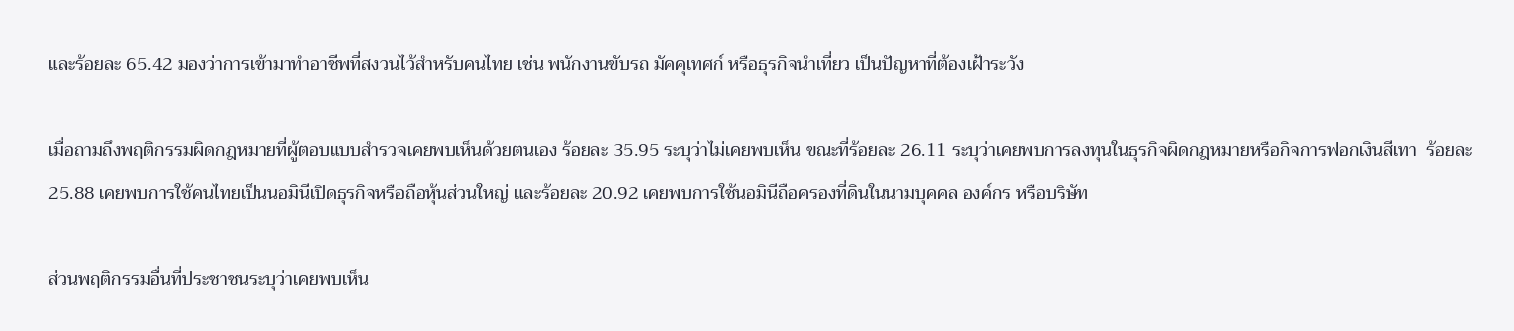และร้อยละ 65.42 มองว่าการเข้ามาทำอาชีพที่สงวนไว้สำหรับคนไทย เช่น พนักงานขับรถ มัคคุเทศก์ หรือธุรกิจนำเที่ยว เป็นปัญหาที่ต้องเฝ้าระวัง

เมื่อถามถึงพฤติกรรมผิดกฎหมายที่ผู้ตอบแบบสำรวจเคยพบเห็นด้วยตนเอง ร้อยละ 35.95 ระบุว่าไม่เคยพบเห็น ขณะที่ร้อยละ 26.11 ระบุว่าเคยพบการลงทุนในธุรกิจผิดกฎหมายหรือกิจการฟอกเงินสีเทา  ร้อยละ 25.88 เคยพบการใช้คนไทยเป็นนอมินีเปิดธุรกิจหรือถือหุ้นส่วนใหญ่ และร้อยละ 20.92 เคยพบการใช้นอมินีถือครองที่ดินในนามบุคคล องค์กร หรือบริษัท

ส่วนพฤติกรรมอื่นที่ประชาชนระบุว่าเคยพบเห็น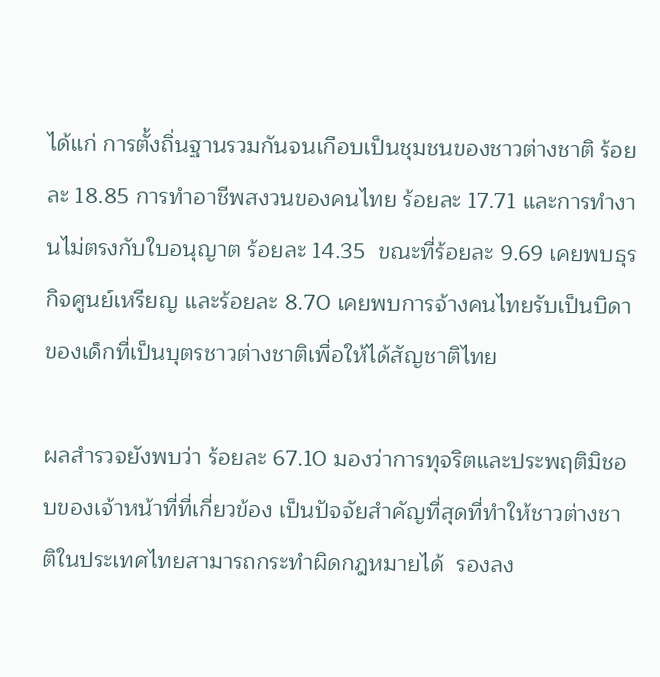ได้แก่ การตั้งถิ่นฐานรวมกันจนเกือบเป็นชุมชนของชาวต่างชาติ ร้อยละ 18.85 การทำอาชีพสงวนของคนไทย ร้อยละ 17.71 และการทำงานไม่ตรงกับใบอนุญาต ร้อยละ 14.35  ขณะที่ร้อยละ 9.69 เคยพบธุรกิจศูนย์เหรียญ และร้อยละ 8.70 เคยพบการจ้างคนไทยรับเป็นบิดาของเด็กที่เป็นบุตรชาวต่างชาติเพื่อให้ได้สัญชาติไทย

ผลสำรวจยังพบว่า ร้อยละ 67.10 มองว่าการทุจริตและประพฤติมิชอบของเจ้าหน้าที่ที่เกี่ยวข้อง เป็นปัจจัยสำคัญที่สุดที่ทำให้ชาวต่างชาติในประเทศไทยสามารถกระทำผิดกฎหมายได้  รองลง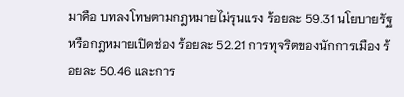มาคือ บทลงโทษตามกฎหมายไม่รุนแรง ร้อยละ 59.31 นโยบายรัฐหรือกฎหมายเปิดช่อง ร้อยละ 52.21 การทุจริตของนักการเมือง ร้อยละ 50.46 และการ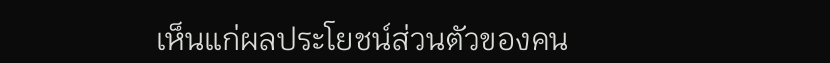เห็นแก่ผลประโยชน์ส่วนตัวของคน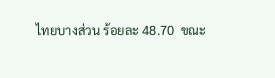ไทยบางส่วน ร้อยละ 48.70  ขณะ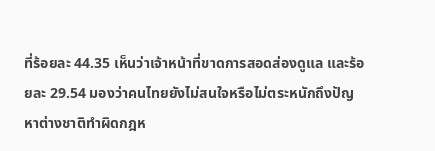ที่ร้อยละ 44.35 เห็นว่าเจ้าหน้าที่ขาดการสอดส่องดูแล และร้อยละ 29.54 มองว่าคนไทยยังไม่สนใจหรือไม่ตระหนักถึงปัญหาต่างชาติทำผิดกฎห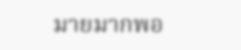มายมากพอ